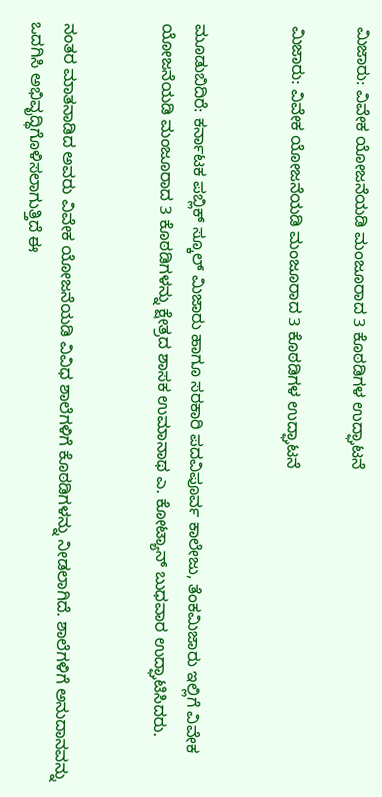ಮಿಜಾರು: ವಿವೇಕ ಯೋಜನೆಯಡಿ ಮಂಜೂರಾದ 3 ಕೊಠಡಿಗಳ ಉದ್ಘಾಟನೆ

ಮಿಜಾರು: ವಿವೇಕ ಯೋಜನೆಯಡಿ ಮಂಜೂರಾದ 3 ಕೊಠಡಿಗಳ ಉದ್ಘಾಟನೆ


ಮೂಡುಬಿದಿರೆ: ಕರ್ನಾಟಕ ಪಬ್ಲಿಕ್ ಸ್ಕೂಲ್ ಮಿಜಾರು ಹಾಗೂ ಸರಕಾರಿ ಪದವಿಪೂರ್ವ ಕಾಲೇಜು, ತೆಂಕಮಿಜಾರು ಇಲ್ಲಿಗೆ ವಿವೇಕ ಯೋಜನೆಯಡಿ ಮಂಜೂರಾದ 3 ಕೊಠಡಿಗಳನ್ನು ಕ್ಷೇತ್ರದ ಶಾಸಕ ಉಮಾನಾಥ ಎ. ಕೋಟ್ಯಾನ್ ಬುಧವಾರ ಉದ್ಘಾಟಿಸಿದರು.


ನಂತರ ಮಾತನಾಡಿದ ಅವರು ವಿವೇಕ ಯೋಜನೆಯಡಿ ವಿವಿಧ ಶಾಲೆಗಳಿಗೆ ಕೊಠಡಿಗಳನ್ನು ನೀಡಲಾಗಿದೆ. ಶಾಲೆಗಳಿಗೆ ಅನುದಾನವನ್ನು ಒದಗಿಸಿ ಅಭಿವೃದ್ಧಿಗೊಳಿಸಲಾಗುತ್ತಿದೆ ಈ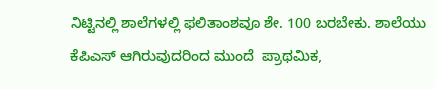ನಿಟ್ಟಿನಲ್ಲಿ ಶಾಲೆಗಳಲ್ಲಿ ಫಲಿತಾಂಶವೂ ಶೇ. 100 ಬರಬೇಕು. ಶಾಲೆಯು ಕೆಪಿಎಸ್ ಆಗಿರುವುದರಿಂದ ಮುಂದೆ  ಪ್ರಾಥಮಿಕ,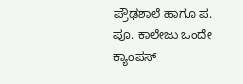ಪ್ರೌಢಶಾಲೆ ಹಾಗೂ ಪ. ಪೂ. ಕಾಲೇಜು ಒಂದೇ ಕ್ಯಾಂಪಸ್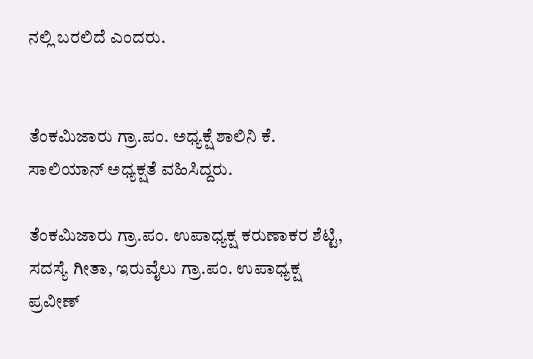ನಲ್ಲಿ ಬರಲಿದೆ ಎಂದರು.


ತೆಂಕಮಿಜಾರು ಗ್ರಾ.ಪಂ. ಅಧ್ಯಕ್ಷೆ ಶಾಲಿನಿ ಕೆ. ಸಾಲಿಯಾನ್ ಅಧ್ಯಕ್ಷತೆ ವಹಿಸಿದ್ದರು.

ತೆಂಕಮಿಜಾರು ಗ್ರಾ.ಪಂ. ಉಪಾಧ್ಯಕ್ಷ ಕರುಣಾಕರ ಶೆಟ್ಟಿ, ಸದಸ್ಯೆ ಗೀತಾ, ಇರುವೈಲು ಗ್ರಾ.ಪಂ. ಉಪಾಧ್ಯಕ್ಷ ಪ್ರವೀಣ್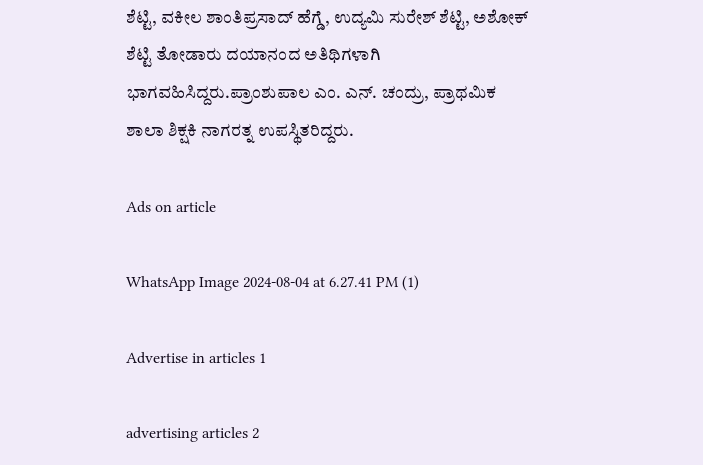ಶೆಟ್ಟಿ, ವಕೀಲ ಶಾಂತಿಪ್ರಸಾದ್ ಹೆಗ್ಡೆ, ಉದ್ಯಮಿ ಸುರೇಶ್ ಶೆಟ್ಟಿ, ಅಶೋಕ್ ಶೆಟ್ಟಿ ತೋಡಾರು ದಯಾನಂದ ಅತಿಥಿಗಳಾಗಿ ಭಾಗವಹಿಸಿದ್ದರು.ಪ್ರಾಂಶುಪಾಲ ಎಂ. ಎನ್. ಚಂದ್ರು, ಪ್ರಾಥಮಿಕ ಶಾಲಾ ಶಿಕ್ಷಕಿ ನಾಗರತ್ನ ಉಪಸ್ಥಿತರಿದ್ದರು.

Ads on article

WhatsApp Image 2024-08-04 at 6.27.41 PM (1)

Advertise in articles 1

advertising articles 2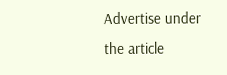Advertise under the article